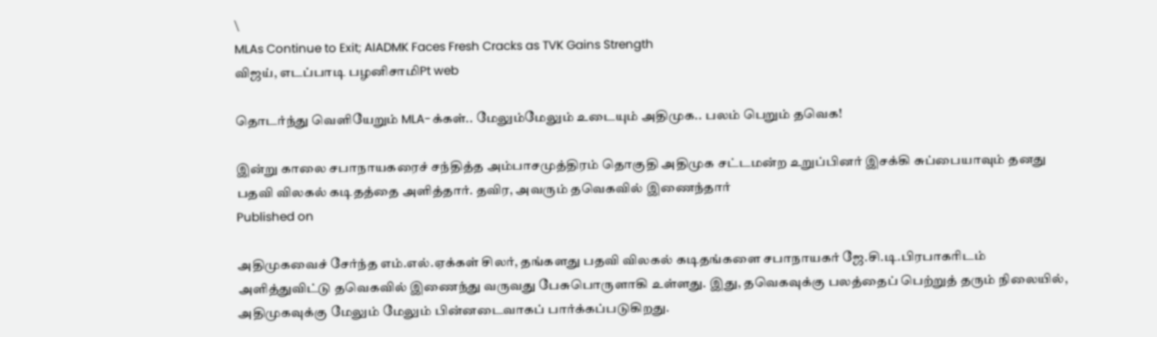\
MLAs Continue to Exit; AIADMK Faces Fresh Cracks as TVK Gains Strength
விஜய், எடப்பாடி பழனிசாமிPt web

தொடர்ந்து வெளியேறும் MLA-க்கள்.. மேலும்மேலும் உடையும் அதிமுக.. பலம் பெறும் தவெக!

இன்று காலை சபாநாயகரைச் சந்தித்த அம்பாசமுத்திரம் தொகுதி அதிமுக சட்டமன்ற உறுப்பினர் இசக்கி சுப்பையாவும் தனது பதவி விலகல் கடிதத்தை அளித்தார். தவிர, அவரும் தவெகவில் இணைந்தார்
Published on

அதிமுகவைச் சேர்ந்த எம்.எல்.ஏக்கள் சிலர், தங்களது பதவி விலகல் கடிதங்களை சபாநாயகர் ஜே.சி.டி.பிரபாகரிடம் அளித்துவிட்டு தவெகவில் இணைந்து வருவது பேசுபொருளாகி உள்ளது. இது, தவெகவுக்கு பலத்தைப் பெற்றுத் தரும் நிலையில், அதிமுகவுக்கு மேலும் மேலும் பின்னடைவாகப் பார்க்கப்படுகிறது.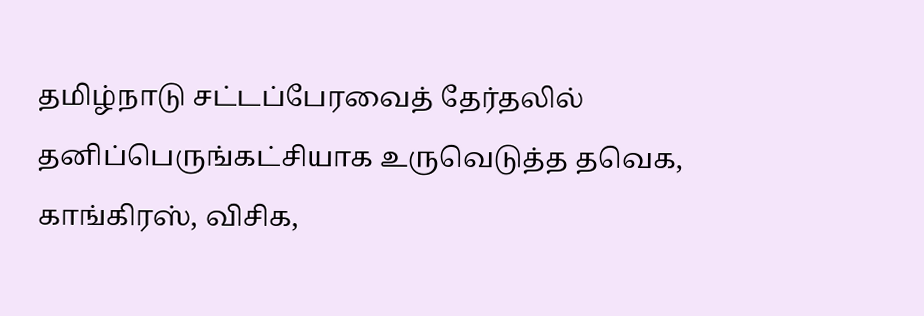தமிழ்நாடு சட்டப்பேரவைத் தேர்தலில் தனிப்பெருங்கட்சியாக உருவெடுத்த தவெக, காங்கிரஸ், விசிக,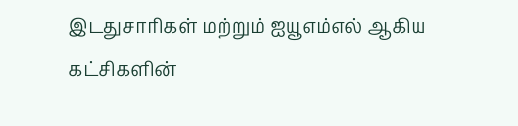இடதுசாரிகள் மற்றும் ஐயூஎம்எல் ஆகிய கட்சிகளின்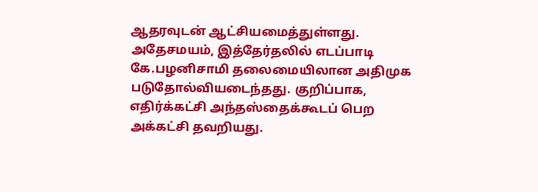ஆதரவுடன் ஆட்சியமைத்துள்ளது. அதேசமயம், இத்தேர்தலில் எடப்பாடி கே.பழனிசாமி தலைமையிலான அதிமுக படுதோல்வியடைந்தது. குறிப்பாக, எதிர்க்கட்சி அந்தஸ்தைக்கூடப் பெற அக்கட்சி தவறியது.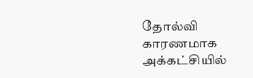தோல்வி காரணமாக அக்கட்சியில்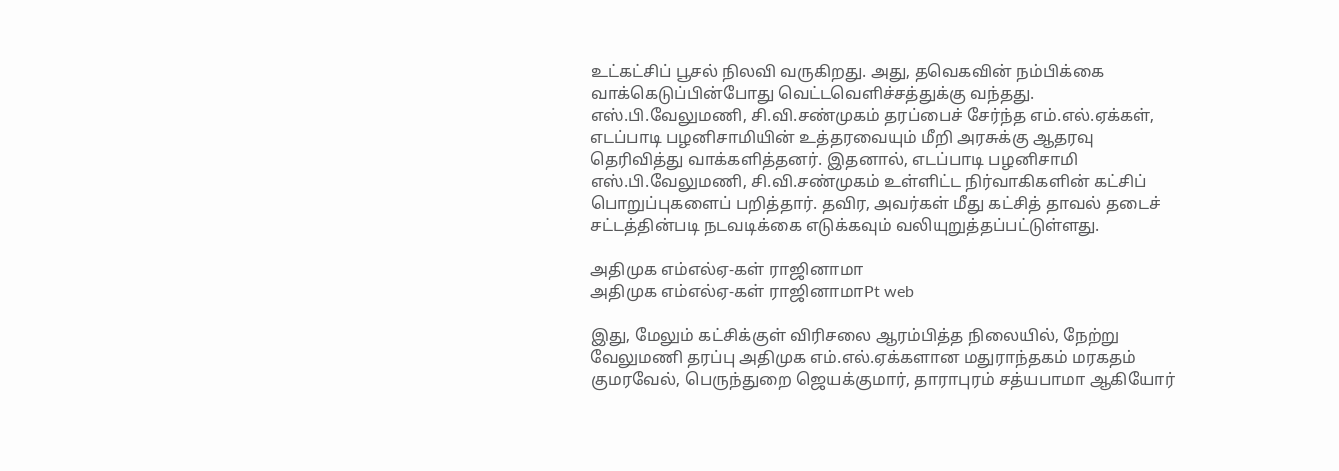உட்கட்சிப் பூசல் நிலவி வருகிறது. அது, தவெகவின் நம்பிக்கை வாக்கெடுப்பின்போது வெட்டவெளிச்சத்துக்கு வந்தது. எஸ்.பி.வேலுமணி, சி.வி.சண்முகம் தரப்பைச் சேர்ந்த எம்.எல்.ஏக்கள், எடப்பாடி பழனிசாமியின் உத்தரவையும் மீறி அரசுக்கு ஆதரவு தெரிவித்து வாக்களித்தனர். இதனால், எடப்பாடி பழனிசாமி எஸ்.பி.வேலுமணி, சி.வி.சண்முகம் உள்ளிட்ட நிர்வாகிகளின் கட்சிப் பொறுப்புகளைப் பறித்தார். தவிர, அவர்கள் மீது கட்சித் தாவல் தடைச் சட்டத்தின்படி நடவடிக்கை எடுக்கவும் வலியுறுத்தப்பட்டுள்ளது.

அதிமுக எம்எல்ஏ-கள் ராஜினாமா
அதிமுக எம்எல்ஏ-கள் ராஜினாமாPt web

இது, மேலும் கட்சிக்குள் விரிசலை ஆரம்பித்த நிலையில், நேற்று வேலுமணி தரப்பு அதிமுக எம்.எல்.ஏக்களான மதுராந்தகம் மரகதம் குமரவேல், பெருந்துறை ஜெயக்குமார், தாராபுரம் சத்யபாமா ஆகியோர்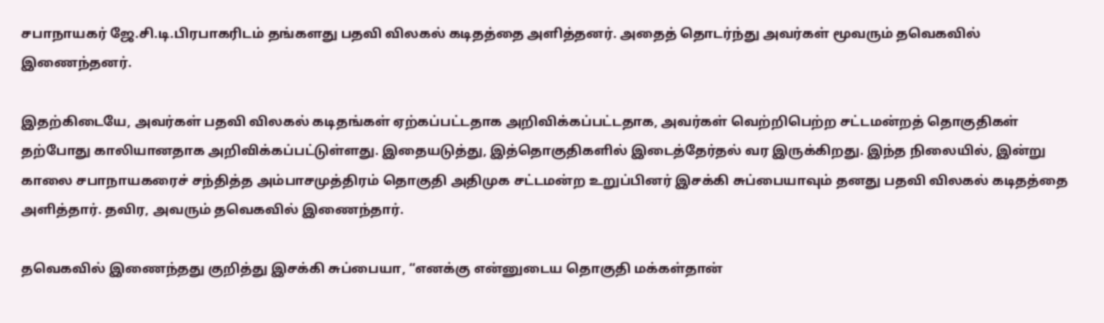சபாநாயகர் ஜே.சி.டி.பிரபாகரிடம் தங்களது பதவி விலகல் கடிதத்தை அளித்தனர். அதைத் தொடர்ந்து அவர்கள் மூவரும் தவெகவில் இணைந்தனர்.

இதற்கிடையே, அவர்கள் பதவி விலகல் கடிதங்கள் ஏற்கப்பட்டதாக அறிவிக்கப்பட்டதாக, அவர்கள் வெற்றிபெற்ற சட்டமன்றத் தொகுதிகள் தற்போது காலியானதாக அறிவிக்கப்பட்டுள்ளது. இதையடுத்து, இத்தொகுதிகளில் இடைத்தேர்தல் வர இருக்கிறது. இந்த நிலையில், இன்று காலை சபாநாயகரைச் சந்தித்த அம்பாசமுத்திரம் தொகுதி அதிமுக சட்டமன்ற உறுப்பினர் இசக்கி சுப்பையாவும் தனது பதவி விலகல் கடிதத்தை அளித்தார். தவிர, அவரும் தவெகவில் இணைந்தார்.

தவெகவில் இணைந்தது குறித்து இசக்கி சுப்பையா, “எனக்கு என்னுடைய தொகுதி மக்கள்தான்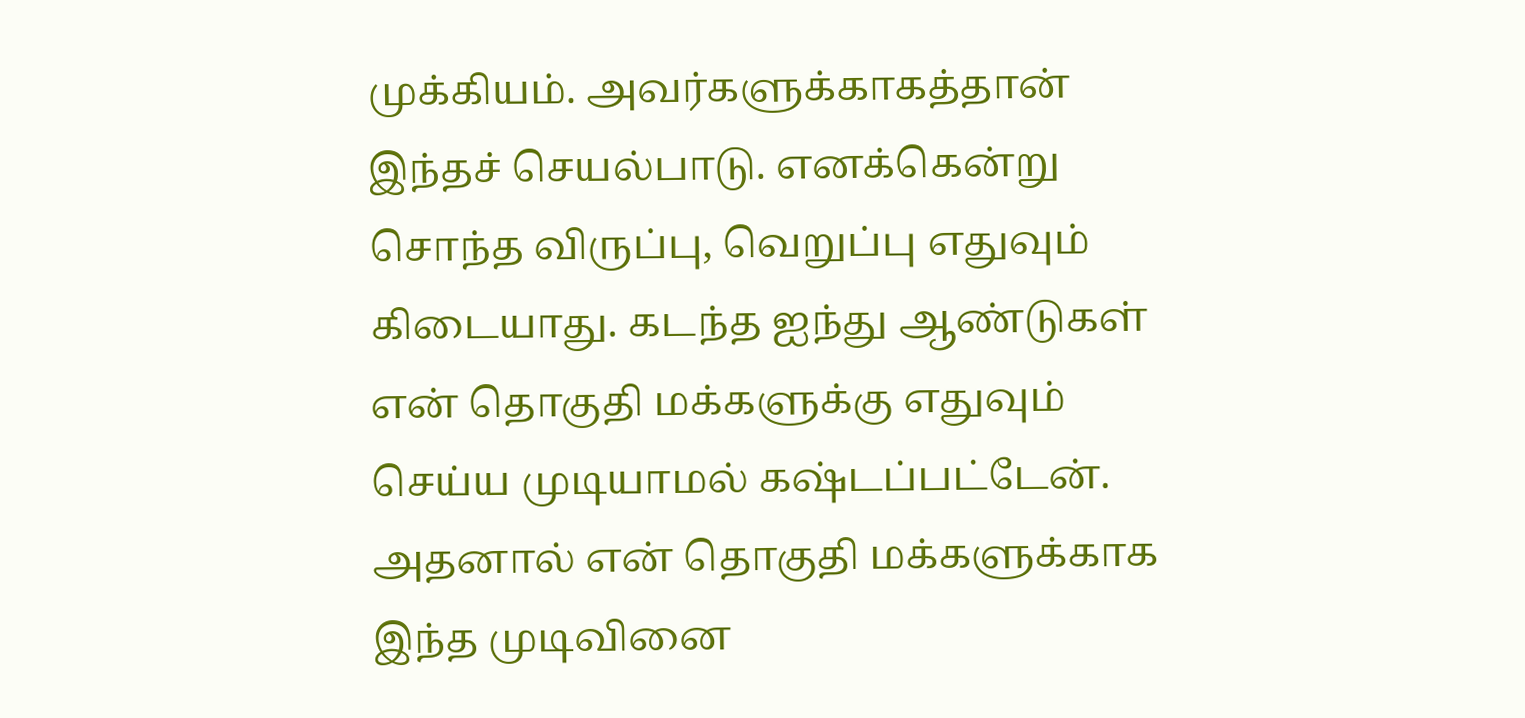முக்கியம். அவர்களுக்காகத்தான் இந்தச் செயல்பாடு. எனக்கென்று சொந்த விருப்பு, வெறுப்பு எதுவும் கிடையாது. கடந்த ஐந்து ஆண்டுகள் என் தொகுதி மக்களுக்கு எதுவும் செய்ய முடியாமல் கஷ்டப்பட்டேன். அதனால் என் தொகுதி மக்களுக்காக இந்த முடிவினை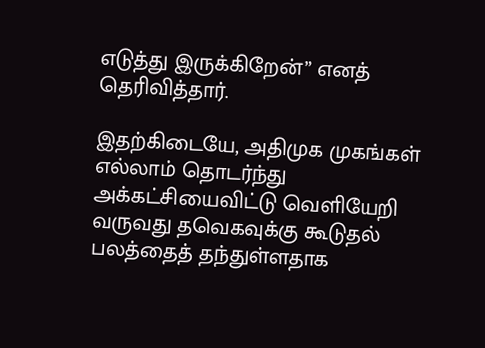எடுத்து இருக்கிறேன்” எனத் தெரிவித்தார்.

இதற்கிடையே, அதிமுக முகங்கள் எல்லாம் தொடர்ந்து அக்கட்சியைவிட்டு வெளியேறி வருவது தவெகவுக்கு கூடுதல் பலத்தைத் தந்துள்ளதாக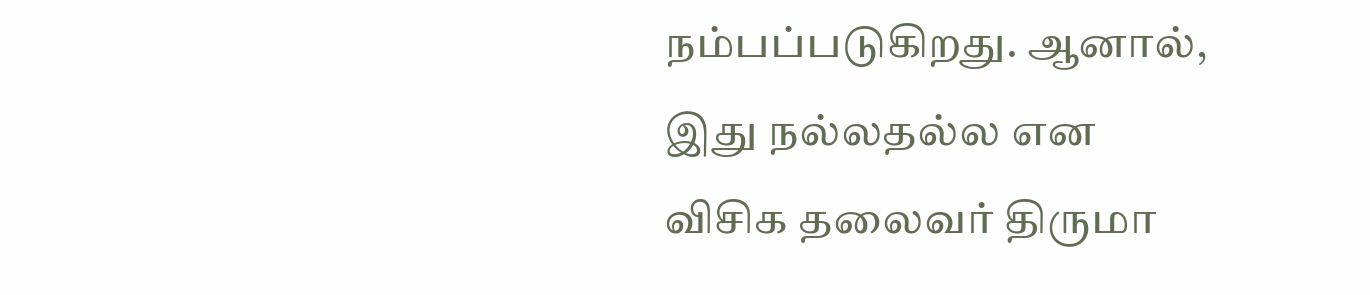நம்பப்படுகிறது. ஆனால், இது நல்லதல்ல என விசிக தலைவர் திருமா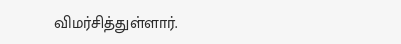விமர்சித்துள்ளார்.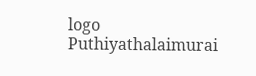logo
Puthiyathalaimurai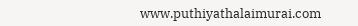www.puthiyathalaimurai.com